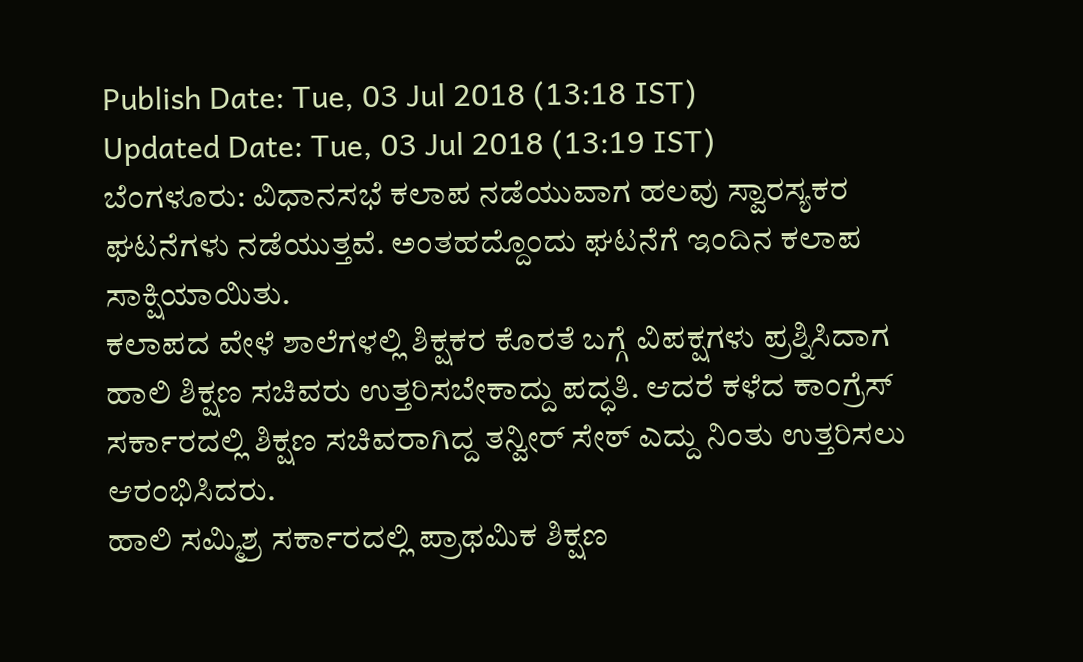Publish Date: Tue, 03 Jul 2018 (13:18 IST)
Updated Date: Tue, 03 Jul 2018 (13:19 IST)
ಬೆಂಗಳೂರು: ವಿಧಾನಸಭೆ ಕಲಾಪ ನಡೆಯುವಾಗ ಹಲವು ಸ್ವಾರಸ್ಯಕರ ಘಟನೆಗಳು ನಡೆಯುತ್ತವೆ. ಅಂತಹದ್ದೊಂದು ಘಟನೆಗೆ ಇಂದಿನ ಕಲಾಪ ಸಾಕ್ಷಿಯಾಯಿತು.
ಕಲಾಪದ ವೇಳೆ ಶಾಲೆಗಳಲ್ಲಿ ಶಿಕ್ಷಕರ ಕೊರತೆ ಬಗ್ಗೆ ವಿಪಕ್ಷಗಳು ಪ್ರಶ್ನಿಸಿದಾಗ ಹಾಲಿ ಶಿಕ್ಷಣ ಸಚಿವರು ಉತ್ತರಿಸಬೇಕಾದ್ದು ಪದ್ಧತಿ. ಆದರೆ ಕಳೆದ ಕಾಂಗ್ರೆಸ್ ಸರ್ಕಾರದಲ್ಲಿ ಶಿಕ್ಷಣ ಸಚಿವರಾಗಿದ್ದ ತನ್ವೀರ್ ಸೇಠ್ ಎದ್ದು ನಿಂತು ಉತ್ತರಿಸಲು ಆರಂಭಿಸಿದರು.
ಹಾಲಿ ಸಮ್ಮಿಶ್ರ ಸರ್ಕಾರದಲ್ಲಿ ಪ್ರಾಥಮಿಕ ಶಿಕ್ಷಣ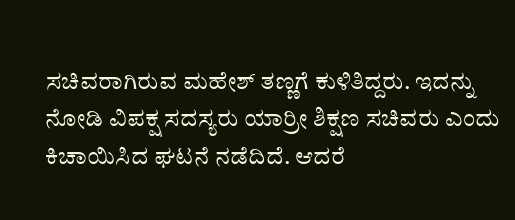ಸಚಿವರಾಗಿರುವ ಮಹೇಶ್ ತಣ್ಣಗೆ ಕುಳಿತಿದ್ದರು. ಇದನ್ನು ನೋಡಿ ವಿಪಕ್ಷ ಸದಸ್ಯರು ಯಾರ್ರೀ ಶಿಕ್ಷಣ ಸಚಿವರು ಎಂದು ಕಿಚಾಯಿಸಿದ ಘಟನೆ ನಡೆದಿದೆ. ಆದರೆ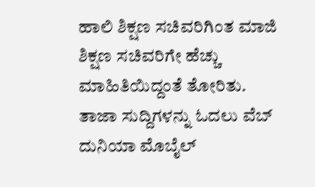ಹಾಲಿ ಶಿಕ್ಷಣ ಸಚಿವರಿಗಿಂತ ಮಾಜಿ ಶಿಕ್ಷಣ ಸಚಿವರಿಗೇ ಹೆಚ್ಚು ಮಾಹಿತಿಯಿದ್ದಂತೆ ತೋರಿತು.
ತಾಜಾ ಸುದ್ದಿಗಳನ್ನು ಓದಲು ವೆಬ್ ದುನಿಯಾ ಮೊಬೈಲ್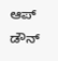ಆಪ್ ಡೌನ್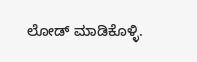ಲೋಡ್ ಮಾಡಿಕೊಳ್ಳಿ.